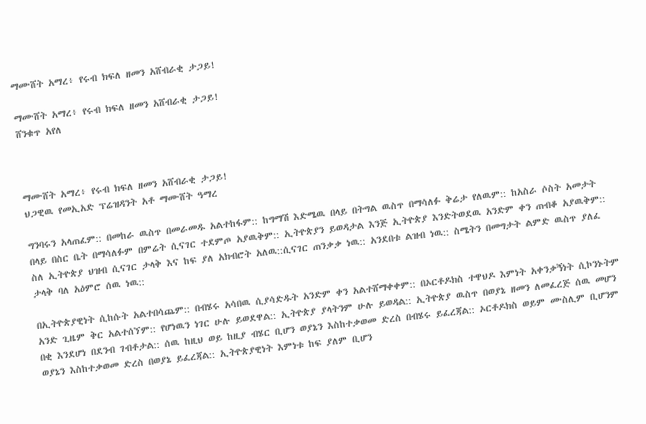ማሙሸት አማረ፥ የሩብ ክፍለ ዘመን አሸብራቂ ታጋይ!

ማሙሸት አማረ፥ የሩብ ክፍለ ዘመን አሸብራቂ ታጋይ!
ሸንቁጥ አየለ



ማሙሸት አማረ፥ የሩብ ክፍለ ዘመን አሸብራቂ ታጋይ!
ህጋዊዉ የመኢአድ ፕሬዝዳንት አቶ ማሙሸት ዓማረ

ግንባሩን አላጠፈም:: በመከራ ዉስጥ በመራመዱ አልተከፋም:: ከግማሽ እድሜዉ በላይ በትግል ዉስጥ በማሳለፉ ቅሬታ የለዉም:: ከአስራ ሶስት አመታት በላይ በስር ቤት በማሳለፉም በምሬት ሲናገር ተደምጦ አያዉቅም:: ኢትዮጵያን ይወዳታል እንጅ ኢትዮጵያ እንድትወደዉ አንድም ቀን ጠብቆ አያዉቅም:: ስለ ኢትዮጵያ ህዝብ ሲናገር ታላቅ እና ከፍ ያለ አክብሮት አለዉ::ሲናገር ጠንቃቃ ነዉ:: አንደበቱ ልዝብ ነዉ:: ስሜትን በመግታት ልምድ ዉስጥ ያለፈ ታላቅ ባለ አዕምሮ ሰዉ ነዉ::

በኢትዮጵያዊነት ሲከሱት አልተበሳጨም:: በብሄሩ አሳበዉ ሲያሳድዱት አንድም ቀን አልተሸማቀቀም:: በኦርቶዶክስ ተዋህዶ እምነት አቀንቃኝነት ሲኮንኑትም አንድ ጊዜም ቅር አልተሰኘም:: የሆነዉን ነገር ሁሉ ይወደዋል:: ኢትዮጵያ ያላትንም ሁሉ ይወዳል:: ኢትዮጵያ ዉስጥ በወያኔ ዘመን ለመፈረጅ ሰዉ መሆን በቂ እንደሆነ በደንብ ገብቶታል:: ሰዉ ከዚህ ወይ ከዚያ ብሄር ቢሆን ወያኔን እስከተቃወመ ድረስ በብሄሩ ይፈረጃል:: ኦርቶዶክስ ወይም ሙስሊም ቢሆንም ወያኔን እስከተቃወመ ድረስ በወያኔ ይፈረጃል:: ኢትዮጵያዊነት እምነቱ ከፍ ያለም ቢሆን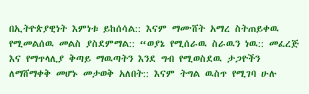በኢትዮጵያዊነት እምነቱ ይከሰሳል:: እናም ማሙሸት አማረ ስትጠይቀዉ የሚመልሰዉ መልስ ያስደምማል:: “ወያኔ የሚሰራዉ ስራዉን ነዉ:: መፈረጅ እና የማጥላሊያ ቅጣይ ማዉጣትን እንደ ግብ የሚወስደዉ ታጋዮችን ለማሸማቀቅ መሆኑ መታወቅ አለበት:: እናም ትግል ዉስጥ የሚገባ ሁሉ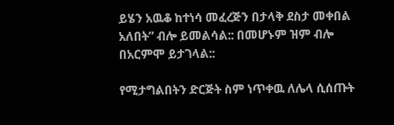ይሄን አዉቆ ከተነሳ መፈረጅን በታላቅ ደስታ መቀበል አለበት” ብሎ ይመልሳል:: በመሆኑም ዝም ብሎ በአርምሞ ይታገላል::

የሚታግልበትን ድርጅት ስም ነጥቀዉ ለሌላ ሲሰጡት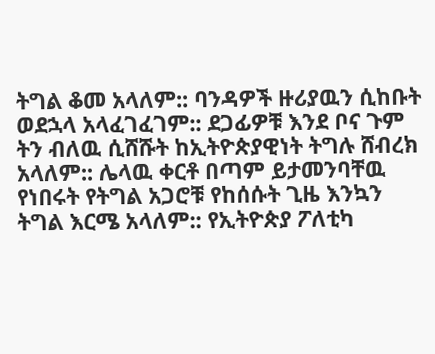ትግል ቆመ አላለም:: ባንዳዎች ዙሪያዉን ሲከቡት ወደኋላ አላፈገፈገም:: ደጋፊዎቹ እንደ ቦና ጉም ትን ብለዉ ሲሸሹት ከኢትዮጵያዊነት ትግሉ ሸብረክ አላለም:: ሌላዉ ቀርቶ በጣም ይታመንባቸዉ የነበሩት የትግል አጋሮቹ የከሰሱት ጊዜ እንኳን ትግል እርሜ አላለም:: የኢትዮጵያ ፖለቲካ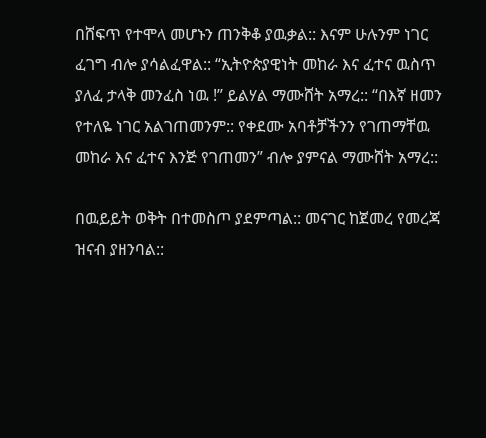በሸፍጥ የተሞላ መሆኑን ጠንቅቆ ያዉቃል:: እናም ሁሉንም ነገር ፈገግ ብሎ ያሳልፈዋል:: “ኢትዮጵያዊነት መከራ እና ፈተና ዉስጥ ያለፈ ታላቅ መንፈስ ነዉ !” ይልሃል ማሙሸት አማረ:: “በእኛ ዘመን የተለዬ ነገር አልገጠመንም:: የቀደሙ አባቶቻችንን የገጠማቸዉ መከራ እና ፈተና እንጅ የገጠመን” ብሎ ያምናል ማሙሸት አማረ::

በዉይይት ወቅት በተመስጦ ያደምጣል:: መናገር ከጀመረ የመረጃ ዝናብ ያዘንባል::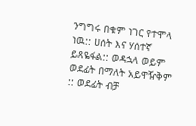ንግግሩ በቁም ነገር የተሞላ ነዉ:: ሀሰት እና ሃሰተኛ ይጸዬፋል:: ወዳኋላ ወይም ወደፊት በማለት አይዋዥቅም :: ወደፊት ብቻ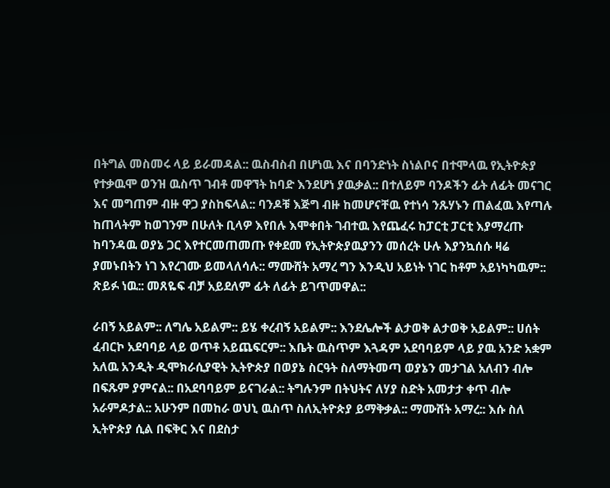በትግል መስመሩ ላይ ይራመዳል:: ዉስብስብ በሆነዉ እና በባንድነት ስነልቦና በተሞላዉ የኢትዮጵያ የተቃዉሞ ወንዝ ዉስጥ ገብቶ መዋኘት ከባድ እንደሆነ ያዉቃል:: በተለይም ባንዶችን ፊት ለፊት መናገር እና መግጠም ብዙ ዋጋ ያስከፍላል:: ባንዶቹ እጅግ ብዙ ከመሆናቸዉ የተነሳ ንጹሃኑን ጠልፈዉ እየጣሉ ከጠላትም ከወገንም በሁለት ቢላዎ እየበሉ እሞቀበት ገብተዉ እየጨፈሩ ከፓርቲ ፓርቲ እያማረጡ ከባንዳዉ ወያኔ ጋር እየተርመጠመጡ የቀደመ የኢትዮጵያዉያንን መሰረት ሁሉ እያንኳሰሱ ዛሬ ያመኑበትን ነገ እየረገሙ ይመላለሳሉ:: ማሙሸት አማረ ግን እንዲህ አይነት ነገር ከቶም አይነካካዉም:: ጽይፉ ነዉ:: መጸዬፍ ብቻ አይደለም ፊት ለፊት ይገጥመዋል::

ራበኝ አይልም:: ለግሌ አይልም:: ይሄ ቀረብኝ አይልም:: እንደሌሎች ልታወቅ ልታወቅ አይልም:: ሀሰት ፈብርኮ አደባባይ ላይ ወጥቶ አይጨፍርም:: እቤት ዉስጥም እጓዳም አደባባይም ላይ ያዉ አንድ አቋም አለዉ አንዲት ዲሞክራሲያዊት ኢትዮጵያ በወያኔ ስርዓት ስለማትመጣ ወያኔን መታገል አለብን ብሎ በፍጹም ያምናል:: በአደባባይም ይናገራል:: ትግሉንም በትህትና ለሃያ ስድት አመታታ ቀጥ ብሎ አራምዶታል:: አሁንም በመከራ ወህኒ ዉስጥ ስለኢትዮጵያ ይማቅቃል:: ማሙሸት አማረ:: እሱ ስለ ኢትዮጵያ ሲል በፍቅር እና በደስታ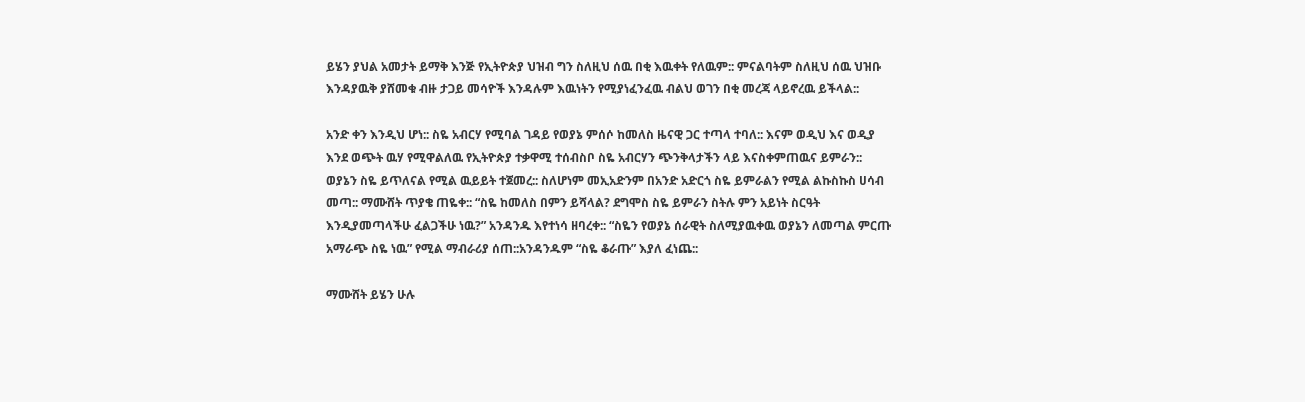ይሄን ያህል አመታት ይማቅ እንጅ የኢትዮጵያ ህዝብ ግን ስለዚህ ሰዉ በቂ እዉቀት የለዉም:: ምናልባትም ስለዚህ ሰዉ ህዝቡ እንዳያዉቅ ያሸመቁ ብዙ ታጋይ መሳዮች እንዳሉም እዉነትን የሚያነፈንፈዉ ብልህ ወገን በቂ መረጃ ላይኖረዉ ይችላል::

አንድ ቀን እንዲህ ሆነ:: ስዬ አብርሃ የሚባል ገዳይ የወያኔ ምሰሶ ከመለስ ዜናዊ ጋር ተጣላ ተባለ:: እናም ወዲህ እና ወዲያ እንደ ወጭት ዉሃ የሚዋልለዉ የኢትዮጵያ ተቃዋሚ ተሰብስቦ ስዬ አብርሃን ጭንቅላታችን ላይ እናስቀምጠዉና ይምራን:: ወያኔን ስዬ ይጥለናል የሚል ዉይይት ተጀመረ:: ስለሆነም መኢአድንም በአንድ አድርጎ ስዬ ይምራልን የሚል ልኩስኩስ ሀሳብ መጣ:: ማሙሸት ጥያቄ ጠዬቀ:: “ስዬ ከመለስ በምን ይሻላል? ደግሞስ ስዬ ይምራን ስትሉ ምን አይነት ስርዓት እንዲያመጣላችሁ ፈልጋችሁ ነዉ?” አንዳንዱ እየተነሳ ዘባረቀ:: “ስዬን የወያኔ ሰራዊት ስለሚያዉቀዉ ወያኔን ለመጣል ምርጡ አማራጭ ስዬ ነዉ” የሚል ማብራሪያ ሰጠ::አንዳንዱም “ስዬ ቆራጡ” እያለ ፈነጨ::

ማሙሸት ይሄን ሁሉ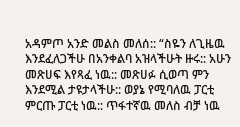አዳምጦ አንድ መልስ መለሰ:: “ስዬን ለጊዜዉ እንደፈለጋችሁ በአንቀልባ አዝላችሁት ዙሩ:: አሁን መጽሀፍ እየጻፈ ነዉ:: መጽሀፉ ሲወጣ ምን እንደሚል ታዩታላችሁ:: ወያኔ የሚባለዉ ፓርቲ ምርጡ ፓርቲ ነዉ:: ጥፋተኛዉ መለስ ብቻ ነዉ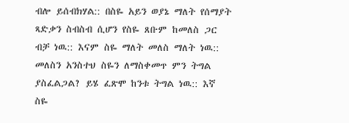ብሎ ይሰብክሃል:: በስዬ አይን ወያኔ ማለት የሰማያት ጻድቃን ስብስብ ሲሆን የስዬ ጸቡም ከመለስ ጋር ብቻ ነዉ:: እናም ስዬ ማለት መለስ ማለት ነዉ:: መለስን አንስተህ ስዬን ለማስቀመጥ ምን ትግል ያስፈልጋል? ይሄ ፈጽሞ ከንቱ ትግል ነዉ:: እኛ ስዬ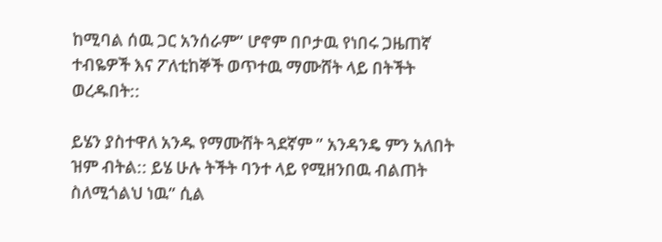ከሚባል ሰዉ ጋር አንሰራም” ሆኖም በቦታዉ የነበሩ ጋዜጠኛ ተብዬዎች እና ፖለቲከኞች ወጥተዉ ማሙሸት ላይ በትችት ወረዱበት::

ይሄን ያስተዋለ አንዱ የማሙሸት ጓደኛም ” አንዳንዴ ምን አለበት ዝም ብትል:: ይሄ ሁሉ ትችት ባንተ ላይ የሚዘንበዉ ብልጠት ስለሚጎልህ ነዉ” ሲል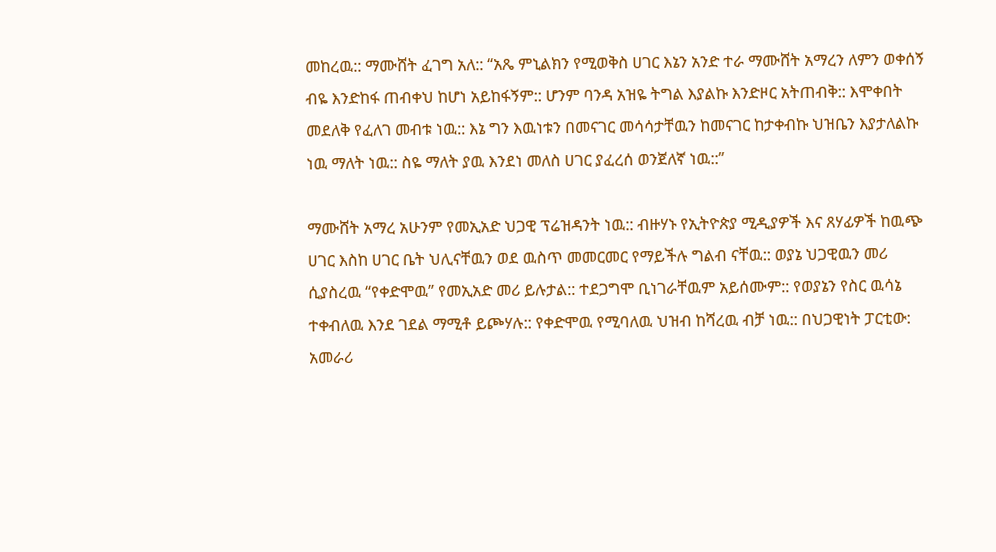መከረዉ:: ማሙሸት ፈገግ አለ:: “አጼ ምኒልክን የሚወቅስ ሀገር እኔን አንድ ተራ ማሙሸት አማረን ለምን ወቀሰኝ ብዬ እንድከፋ ጠብቀህ ከሆነ አይከፋኝም:: ሆንም ባንዳ አዝዬ ትግል እያልኩ እንድዞር አትጠብቅ:: እሞቀበት መደለቅ የፈለገ መብቱ ነዉ:: እኔ ግን እዉነቱን በመናገር መሳሳታቸዉን ከመናገር ከታቀብኩ ህዝቤን እያታለልኩ ነዉ ማለት ነዉ:: ስዬ ማለት ያዉ እንደነ መለስ ሀገር ያፈረሰ ወንጀለኛ ነዉ::”

ማሙሸት አማረ አሁንም የመኢአድ ህጋዊ ፕሬዝዳንት ነዉ:: ብዙሃኑ የኢትዮጵያ ሚዲያዎች እና ጸሃፊዎች ከዉጭ ሀገር እስከ ሀገር ቤት ህሊናቸዉን ወደ ዉስጥ መመርመር የማይችሉ ግልብ ናቸዉ:: ወያኔ ህጋዊዉን መሪ ሲያስረዉ “የቀድሞዉ” የመኢአድ መሪ ይሉታል:: ተደጋግሞ ቢነገራቸዉም አይሰሙም:: የወያኔን የስር ዉሳኔ ተቀብለዉ እንደ ገደል ማሚቶ ይጮሃሉ:: የቀድሞዉ የሚባለዉ ህዝብ ከሻረዉ ብቻ ነዉ:: በህጋዊነት ፓርቲው: አመራሪ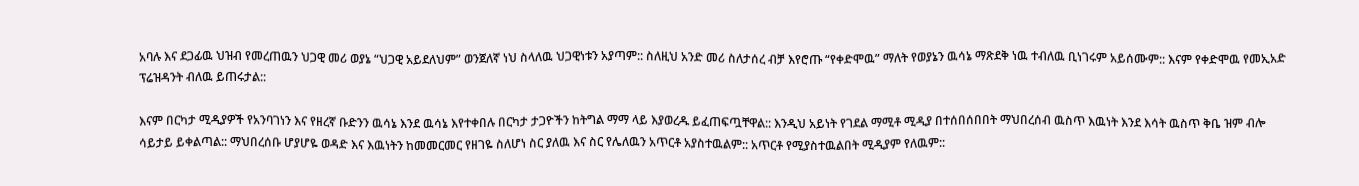አባሉ እና ደጋፊዉ ህዝብ የመረጠዉን ህጋዊ መሪ ወያኔ “ህጋዊ አይደለህም” ወንጀለኛ ነህ ስላለዉ ህጋዊነቱን አያጣም:: ስለዚህ አንድ መሪ ስለታሰረ ብቻ እየሮጡ “የቀድሞዉ” ማለት የወያኔን ዉሳኔ ማጽደቅ ነዉ ተብለዉ ቢነገሩም አይሰሙም:: እናም የቀድሞዉ የመኢአድ ፕሬዝዳንት ብለዉ ይጠሩታል::

እናም በርካታ ሚዲያዎች የአንባገነን እና የዘረኛ ቡድንን ዉሳኔ እንደ ዉሳኔ እየተቀበሉ በርካታ ታጋዮችን ከትግል ማማ ላይ እያወረዱ ይፈጠፍጧቸዋል:: እንዲህ አይነት የገደል ማሚቶ ሚዲያ በተሰበሰበበት ማህበረሰብ ዉስጥ እዉነት እንደ እሳት ዉስጥ ቅቤ ዝም ብሎ ሳይታይ ይቀልጣል:: ማህበረሰቡ ሆያሆዬ ወዳድ እና እዉነትን ከመመርመር የዘገዬ ስለሆነ ስር ያለዉ እና ስር የሌለዉን አጥርቶ አያስተዉልም:: አጥርቶ የሚያስተዉልበት ሚዲያም የለዉም::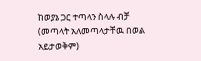ከወያኔ ጋር ተጣላን ስላሉ ብቻ (መጣላት አለመጣላታቸዉ በወል አይታወቅም)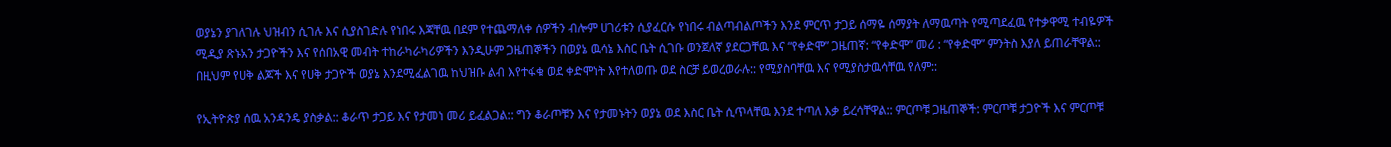ወያኔን ያገለገሉ ህዝብን ሲገሉ እና ሲያስገድሉ የነበሩ እጃቸዉ በደም የተጨማለቀ ሰዎችን ብሎም ሀገሪቱን ሲያፈርሱ የነበሩ ብልጣብልጦችን እንደ ምርጥ ታጋይ ሰማዬ ሰማያት ለማዉጣት የሚጣደፈዉ የተቃዋሚ ተብዬዎች ሚዲያ ጽኑአን ታጋዮችን እና የሰበአዊ መብት ተከራካራካሪዎችን እንዲሁም ጋዜጠኞችን በወያኔ ዉሳኔ እስር ቤት ሲገቡ ወንጀለኛ ያደርጋቸዉ እና “የቀድሞ” ጋዜጠኛ: “የቀድሞ” መሪ : “የቀድሞ” ምንትስ እያለ ይጠራቸዋል:: በዚህም የሀቅ ልጆች እና የሀቅ ታጋዮች ወያኔ እንደሚፈልገዉ ከህዝቡ ልብ እየተፋቁ ወደ ቀድሞነት እየተለወጡ ወደ ስርቻ ይወረወራሉ:: የሚያስባቸዉ እና የሚያስታዉሳቸዉ የለም::

የኢትዮጵያ ሰዉ አንዳንዴ ያስቃል:: ቆራጥ ታጋይ እና የታመነ መሪ ይፈልጋል:: ግን ቆራጦቹን እና የታመኑትን ወያኔ ወደ እስር ቤት ሲጥላቸዉ እንደ ተጣለ እቃ ይረሳቸዋል:: ምርጦቹ ጋዜጠኞች: ምርጦቹ ታጋዮች እና ምርጦቹ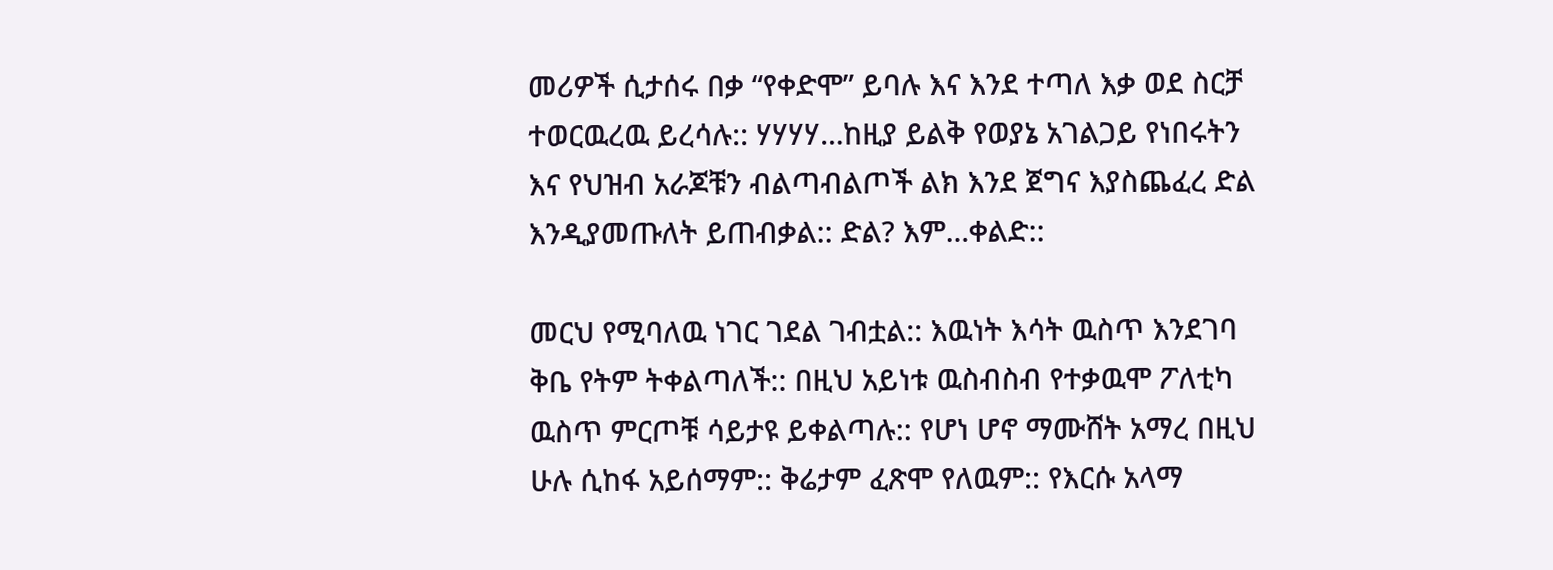መሪዎች ሲታሰሩ በቃ “የቀድሞ” ይባሉ እና እንደ ተጣለ እቃ ወደ ስርቻ ተወርዉረዉ ይረሳሉ:: ሃሃሃሃ…ከዚያ ይልቅ የወያኔ አገልጋይ የነበሩትን እና የህዝብ አራጆቹን ብልጣብልጦች ልክ እንደ ጀግና እያስጨፈረ ድል እንዲያመጡለት ይጠብቃል:: ድል? እም…ቀልድ::

መርህ የሚባለዉ ነገር ገደል ገብቷል:: እዉነት እሳት ዉስጥ እንደገባ ቅቤ የትም ትቀልጣለች:: በዚህ አይነቱ ዉስብስብ የተቃዉሞ ፖለቲካ ዉስጥ ምርጦቹ ሳይታዩ ይቀልጣሉ:: የሆነ ሆኖ ማሙሸት አማረ በዚህ ሁሉ ሲከፋ አይሰማም:: ቅሬታም ፈጽሞ የለዉም:: የእርሱ አላማ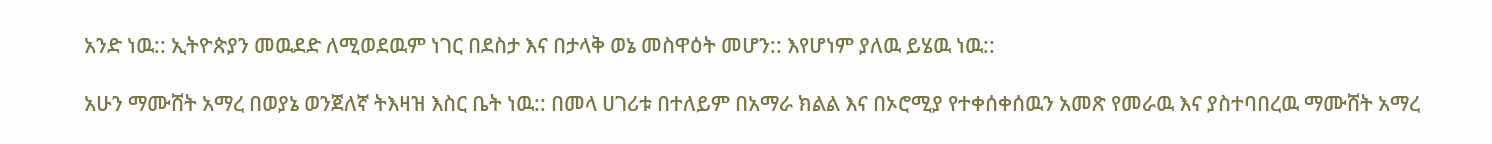አንድ ነዉ:: ኢትዮጵያን መዉደድ ለሚወደዉም ነገር በደስታ እና በታላቅ ወኔ መስዋዕት መሆን:: እየሆነም ያለዉ ይሄዉ ነዉ::

አሁን ማሙሸት አማረ በወያኔ ወንጀለኛ ትእዛዝ እስር ቤት ነዉ:: በመላ ሀገሪቱ በተለይም በአማራ ክልል እና በኦሮሚያ የተቀሰቀሰዉን አመጽ የመራዉ እና ያስተባበረዉ ማሙሸት አማረ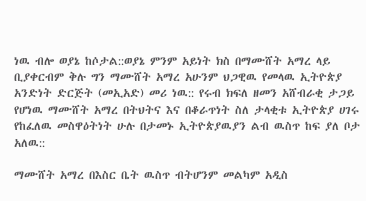ነዉ ብሎ ወያኔ ከሶታል::ወያኔ ምንም አይነት ክስ በማሙሸት አማረ ላይ ቢያቀርብም ቅሉ ግን ማሙሸት አማረ አሁንም ህጋዊዉ የመላዉ ኢትዮጵያ አንድነት ድርጅት (መኢአድ) መሪ ነዉ:: የሩብ ክፍለ ዘመን አሸብራቂ ታጋይ የሆነዉ ማሙሸት አማረ በትህትና እና በቆራጥነት ስለ ታላቂቱ ኢትዮጵያ ሀገሩ የከፈለዉ መስዋዕትነት ሁሉ በታመኑ ኢትዮጵያዉያን ልብ ዉስጥ ከፍ ያለ ቦታ አለዉ::

ማሙሸት አማረ በእስር ቤት ዉስጥ ብትሆንም መልካም አዲስ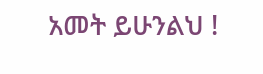አመት ይሁንልህ !